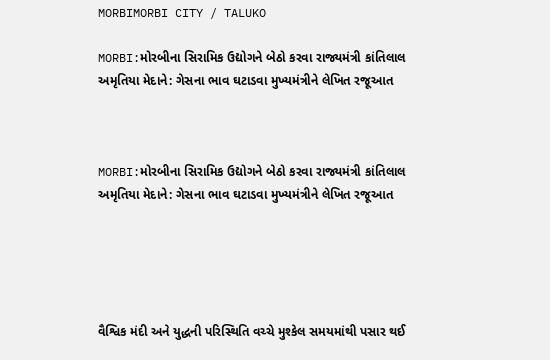MORBIMORBI CITY / TALUKO

MORBI:મોરબીના સિરામિક ઉદ્યોગને બેઠો કરવા રાજ્યમંત્રી કાંતિલાલ અમૃતિયા મેદાને: ગેસના ભાવ ઘટાડવા મુખ્યમંત્રીને લેખિત રજૂઆત



MORBI:મોરબીના સિરામિક ઉદ્યોગને બેઠો કરવા રાજ્યમંત્રી કાંતિલાલ અમૃતિયા મેદાને: ગેસના ભાવ ઘટાડવા મુખ્યમંત્રીને લેખિત રજૂઆત





વૈશ્વિક મંદી અને યુદ્ધની પરિસ્થિતિ વચ્ચે મુશ્કેલ સમયમાંથી પસાર થઈ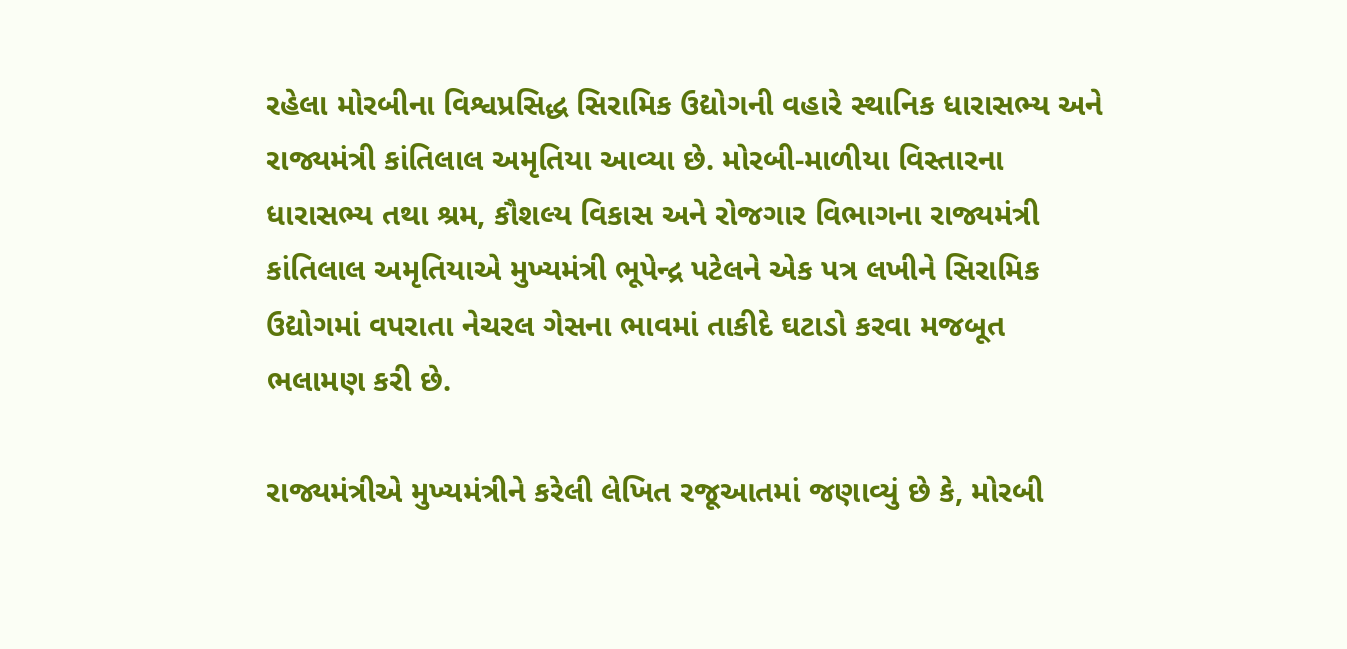રહેલા મોરબીના વિશ્વપ્રસિદ્ધ સિરામિક ઉદ્યોગની વહારે સ્થાનિક ધારાસભ્ય અને રાજ્યમંત્રી કાંતિલાલ અમૃતિયા આવ્યા છે. મોરબી-માળીયા વિસ્તારના ધારાસભ્ય તથા શ્રમ, કૌશલ્ય વિકાસ અને રોજગાર વિભાગના રાજ્યમંત્રી કાંતિલાલ અમૃતિયાએ મુખ્યમંત્રી ભૂપેન્દ્ર પટેલને એક પત્ર લખીને સિરામિક ઉદ્યોગમાં વપરાતા નેચરલ ગેસના ભાવમાં તાકીદે ઘટાડો કરવા મજબૂત ભલામણ કરી છે.

રાજ્યમંત્રીએ મુખ્યમંત્રીને કરેલી લેખિત રજૂઆતમાં જણાવ્યું છે કે, મોરબી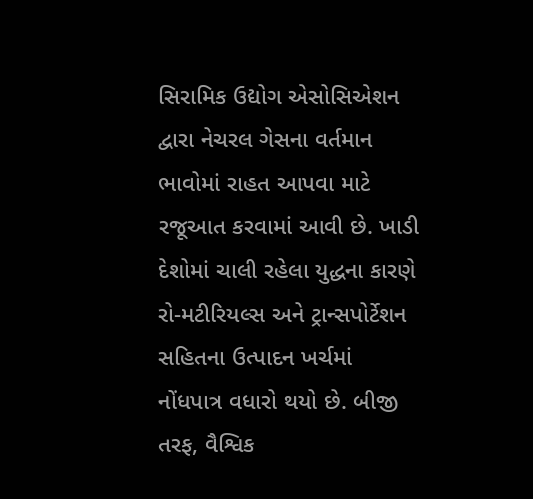સિરામિક ઉદ્યોગ એસોસિએશન દ્વારા નેચરલ ગેસના વર્તમાન ભાવોમાં રાહત આપવા માટે રજૂઆત કરવામાં આવી છે. ખાડી દેશોમાં ચાલી રહેલા યુદ્ધના કારણે રો-મટીરિયલ્સ અને ટ્રાન્સપોર્ટેશન સહિતના ઉત્પાદન ખર્ચમાં નોંધપાત્ર વધારો થયો છે. બીજી તરફ, વૈશ્વિક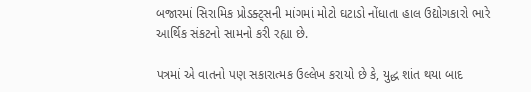બજારમાં સિરામિક પ્રોડક્ટ્સની માંગમાં મોટો ઘટાડો નોંધાતા હાલ ઉદ્યોગકારો ભારે આર્થિક સંકટનો સામનો કરી રહ્યા છે.

પત્રમાં એ વાતનો પણ સકારાત્મક ઉલ્લેખ કરાયો છે કે, યુદ્ધ શાંત થયા બાદ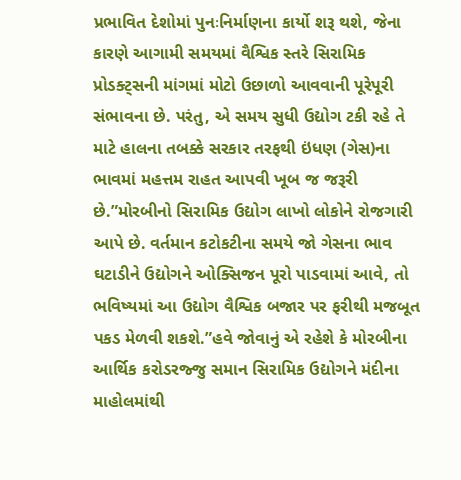પ્રભાવિત દેશોમાં પુનઃનિર્માણના કાર્યો શરૂ થશે, જેના કારણે આગામી સમયમાં વૈશ્વિક સ્તરે સિરામિક પ્રોડક્ટ્સની માંગમાં મોટો ઉછાળો આવવાની પૂરેપૂરી સંભાવના છે. પરંતુ, એ સમય સુધી ઉદ્યોગ ટકી રહે તે માટે હાલના તબક્કે સરકાર તરફથી ઇંધણ (ગેસ)ના ભાવમાં મહત્તમ રાહત આપવી ખૂબ જ જરૂરી છે.”મોરબીનો સિરામિક ઉદ્યોગ લાખો લોકોને રોજગારી આપે છે. વર્તમાન કટોકટીના સમયે જો ગેસના ભાવ ઘટાડીને ઉદ્યોગને ઓક્સિજન પૂરો પાડવામાં આવે, તો ભવિષ્યમાં આ ઉદ્યોગ વૈશ્વિક બજાર પર ફરીથી મજબૂત પકડ મેળવી શકશે.”હવે જોવાનું એ રહેશે કે મોરબીના આર્થિક કરોડરજ્જુ સમાન સિરામિક ઉદ્યોગને મંદીના માહોલમાંથી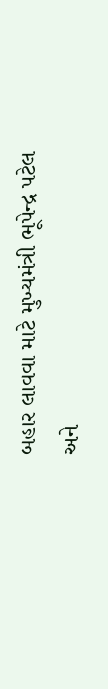બહાર લાવવા માટે મુખ્યમંત્રી ભૂપેન્દ્ર પટેલ અને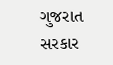ગુજરાત સરકાર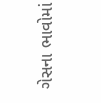ગેસના ભાવોમાં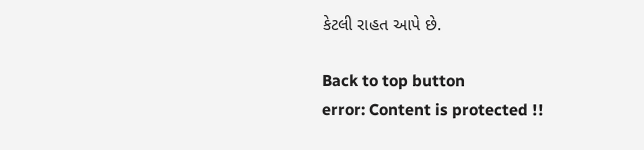કેટલી રાહત આપે છે.

Back to top button
error: Content is protected !!